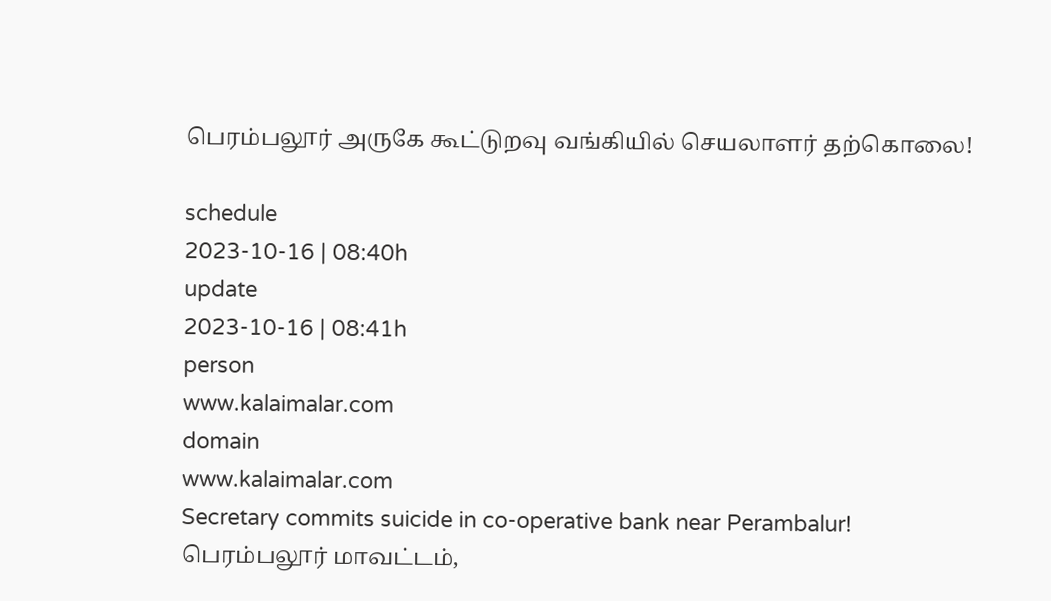பெரம்பலூர் அருகே கூட்டுறவு வங்கியில் செயலாளர் தற்கொலை!

schedule
2023-10-16 | 08:40h
update
2023-10-16 | 08:41h
person
www.kalaimalar.com
domain
www.kalaimalar.com
Secretary commits suicide in co-operative bank near Perambalur!
பெரம்பலூர் மாவட்டம்,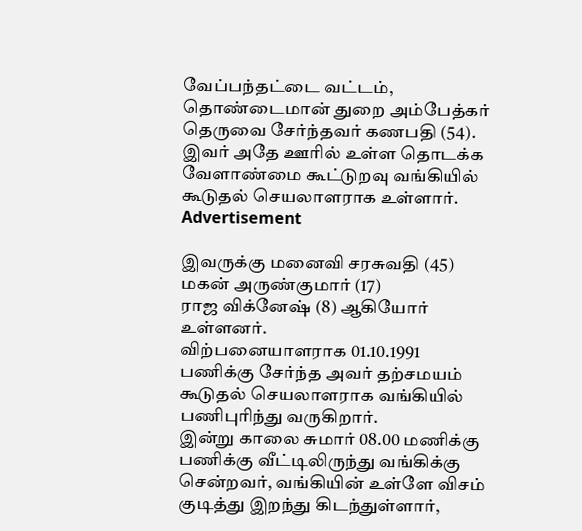வேப்பந்தட்டை வட்டம், தொண்டைமான் துறை அம்பேத்கர் தெருவை சேர்ந்தவர் கணபதி (54). இவர் அதே ஊரில் உள்ள தொடக்க வேளாண்மை கூட்டுறவு வங்கியில் கூடுதல் செயலாளராக உள்ளார்.
Advertisement

இவருக்கு மனைவி சரசுவதி (45)
மகன் அருண்குமார் (17)
ராஜ விக்னேஷ் (8) ஆகியோர் உள்ளனர்.
விற்பனையாளராக 01.10.1991 பணிக்கு சேர்ந்த அவர் தற்சமயம் கூடுதல் செயலாளராக வங்கியில் பணிபுரிந்து வருகிறார்.
இன்று காலை சுமார் 08.00 மணிக்கு பணிக்கு வீட்டிலிருந்து வங்கிக்கு சென்றவர், வங்கியின் உள்ளே விசம் குடித்து இறந்து கிடந்துள்ளார்,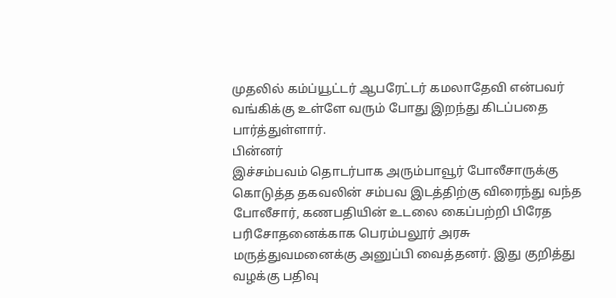முதலில் கம்ப்யூட்டர் ஆபரேட்டர் கமலாதேவி என்பவர் வங்கிக்கு உள்ளே வரும் போது இறந்து கிடப்பதை பார்த்துள்ளார்.
பின்னர்
இச்சம்பவம் தொடர்பாக அரும்பாவூர் போலீசாருக்கு கொடுத்த தகவலின் சம்பவ இடத்திற்கு விரைந்து வந்த போலீசார், கணபதியின் உடலை கைப்பற்றி பிரேத பரிசோதனைக்காக பெரம்பலூர் அரசு மருத்துவமனைக்கு அனுப்பி வைத்தனர். இது குறித்து வழக்கு பதிவு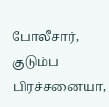போலீசார், குடும்ப பிரச்சனையா,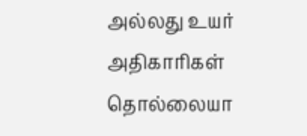அல்லது உயர் அதிகாரிகள் தொல்லையா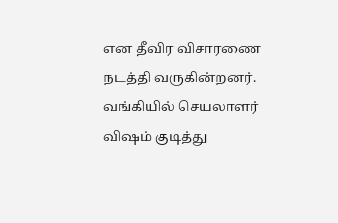என தீவிர விசாரணை நடத்தி வருகின்றனர்.
வங்கியில் செயலாளர் விஷம் குடித்து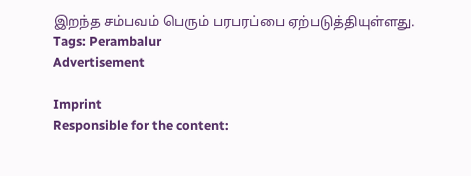இறந்த சம்பவம் பெரும் பரபரப்பை ஏற்படுத்தியுள்ளது.
Tags: Perambalur
Advertisement

Imprint
Responsible for the content: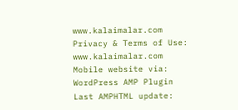www.kalaimalar.com
Privacy & Terms of Use:
www.kalaimalar.com
Mobile website via:
WordPress AMP Plugin
Last AMPHTML update: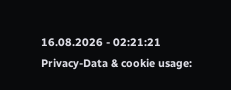16.08.2026 - 02:21:21
Privacy-Data & cookie usage: